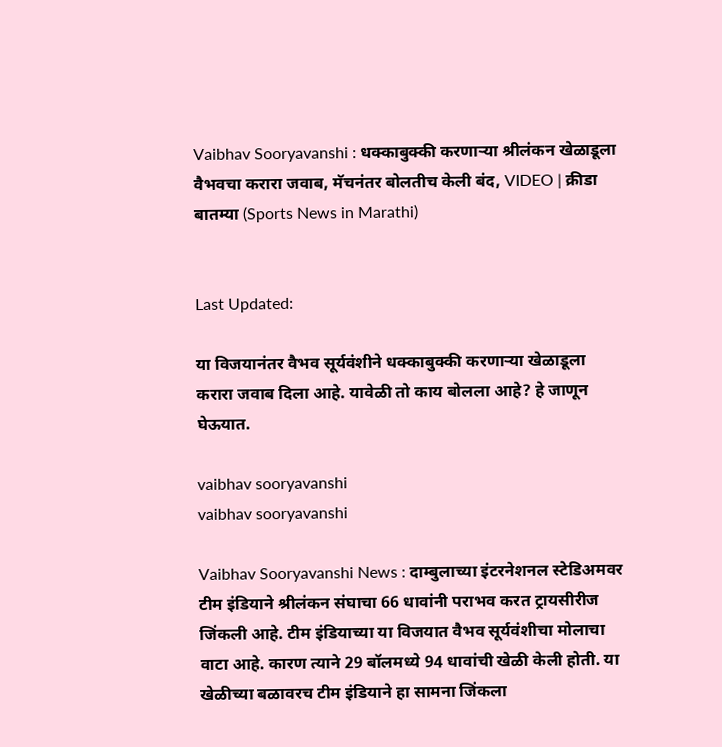Vaibhav Sooryavanshi : धक्काबुक्की करणाऱ्या श्रीलंकन खेळाडूला वैभवचा करारा जवाब, मॅचनंतर बोलतीच केली बंद, VIDEO | क्रीडा बातम्या (Sports News in Marathi)


Last Updated:

या विजयानंतर वैभव सूर्यवंशीने धक्काबुक्की करणाऱ्या खेळाडूला करारा जवाब दिला आहे. यावेळी तो काय बोलला आहे? हे जाणून घेऊयात.

vaibhav sooryavanshi
vaibhav sooryavanshi

Vaibhav Sooryavanshi News : दाम्बुलाच्या इंटरनेशनल स्टेडिअमवर टीम इंडियाने श्रीलंकन संघाचा 66 धावांनी पराभव करत ट्रायसीरीज जिंकली आहे. टीम इंडियाच्या या विजयात वैभव सूर्यवंशीचा मोलाचा वाटा आहे. कारण त्याने 29 बॉलमध्ये 94 धावांची खेळी केली होती. या खेळीच्या बळावरच टीम इंडियाने हा सामना जिंकला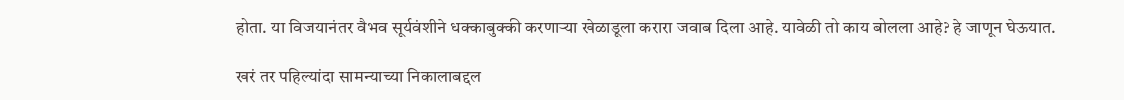होता. या विजयानंतर वैभव सूर्यवंशीने धक्काबुक्की करणाऱ्या खेळाडूला करारा जवाब दिला आहे. यावेळी तो काय बोलला आहे? हे जाणून घेऊयात.

खरं तर पहिल्यांदा सामन्याच्या निकालाबद्दल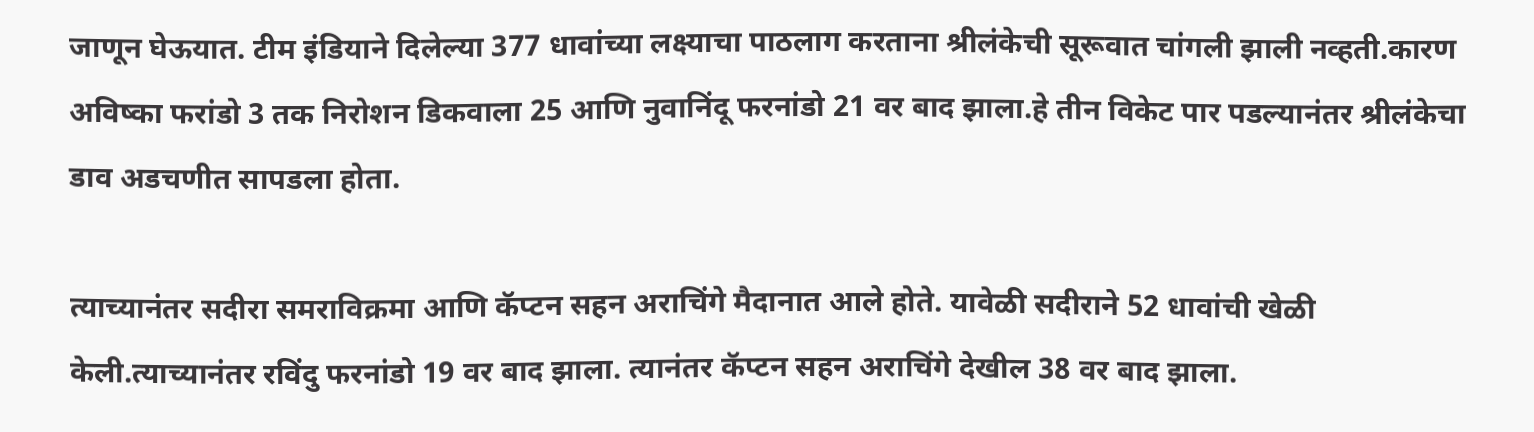जाणून घेऊयात. टीम इंडियाने दिलेल्या 377 धावांच्या लक्ष्याचा पाठलाग करताना श्रीलंकेची सूरूवात चांगली झाली नव्हती.कारण अविष्का फरांडो 3 तक निरोशन डिकवाला 25 आणि नुवानिंदू फरनांडो 21 वर बाद झाला.हे तीन विकेट पार पडल्यानंतर श्रीलंकेचा डाव अडचणीत सापडला होता.

त्याच्यानंतर सदीरा समराविक्रमा आणि कॅप्टन सहन अराचिंगे मैदानात आले होते. यावेळी सदीराने 52 धावांची खेळी केली.त्याच्यानंतर रविंदु फरनांडो 19 वर बाद झाला. त्यानंतर कॅप्टन सहन अराचिंगे देखील 38 वर बाद झाला.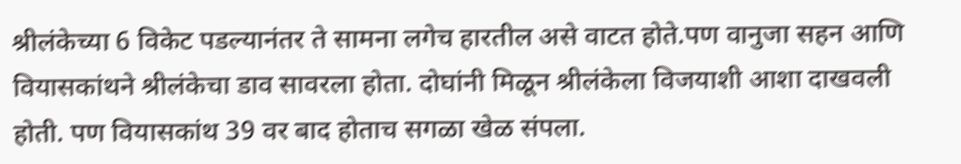श्रीलंकेच्या 6 विकेट पडल्यानंतर ते सामना लगेच हारतील असे वाटत होते.पण वानुजा सहन आणि वियासकांथने श्रीलंकेचा डाव सावरला होता. दोघांनी मिळून श्रीलंकेला विजयाशी आशा दाखवली होती. पण वियासकांथ 39 वर बाद होताच सगळा खेळ संपला.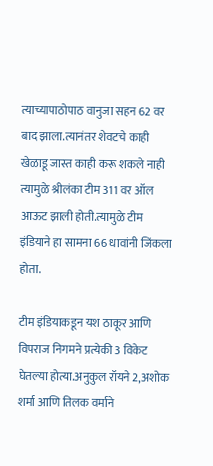त्याच्यापाठोपाठ वानुजा सहन 62 वर बाद झाला.त्यानंतर शेवटचे काही खेळाडू जास्त काही करू शकले नाही त्यामुळे श्रीलंका टीम 311 वर ऑल आऊट झाली होती.त्यामुळे टीम इंडियाने हा सामना 66 धावांनी जिंकला होता.

टीम इंडियाकडून यश ठाकूर आणि विपराज निगमने प्रत्येकी 3 विकेट घेतल्या होत्या.अनुकुल रॉयने 2,अशोक शर्मा आणि तिलक वर्माने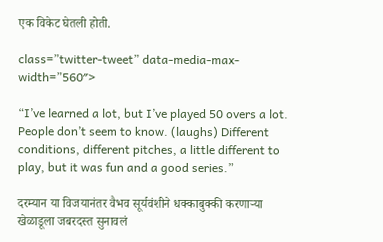एक विकेट घेतली होती.

class=”twitter-tweet” data-media-max-width=”560″>

“I’ve learned a lot, but I’ve played 50 overs a lot. People don’t seem to know. (laughs) Different conditions, different pitches, a little different to play, but it was fun and a good series.”

दरम्यान या विजयानंतर वैभव सूर्यवंशीने धक्काबुक्की करणाऱ्या खेळाडूला जबरदस्त सुनावलं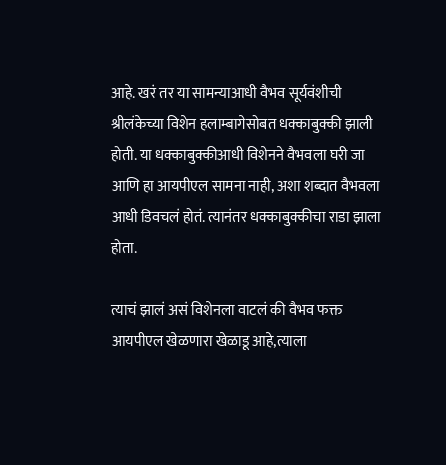आहे. खरं तर या सामन्याआधी वैभव सूर्यवंशीची श्रीलंकेच्या विशेन हलाम्बागेसोबत धक्काबुक्की झाली होती. या धक्काबुक्कीआधी विशेनने वैभवला घरी जा आणि हा आयपीएल सामना नाही, अशा शब्दात वैभवला आधी डिवचलं होतं. त्यानंतर धक्काबुक्कीचा राडा झाला होता.

त्याचं झालं असं विशेनला वाटलं की वैभव फक्त आयपीएल खेळणारा खेळाडू आहे,त्याला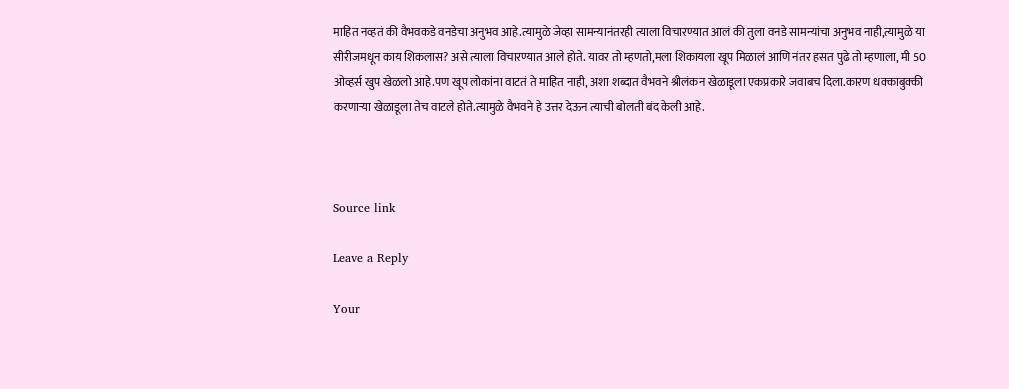माहित नव्हतं की वैभवकडे वनडेचा अनुभव आहे.त्यामुळे जेव्हा सामन्यानंतरही त्याला विचारण्यात आलं की तुला वनडे सामन्यांचा अनुभव नाही,त्यामुळे या सीरीजमधून काय शिकलास? असे त्याला विचारण्यात आले होते. यावर तो म्हणतो,मला शिकायला खूप मिळालं आणि नंतर हसत पुढे तो म्हणाला, मी 50 ओव्हर्स खुप खेळलो आहे.पण खूप लोकांना वाटतं ते माहित नाही, अशा शब्दात वैभवने श्रीलंकन खेळाडूला एकप्रकारे जवाबच दिला.कारण धक्काबुक्की करणाऱ्या खेळाडूला तेच वाटले होते.त्यामुळे वैभवने हे उत्तर देऊन त्याची बोलती बंद केली आहे.



Source link

Leave a Reply

Your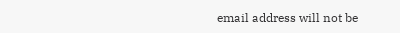email address will not be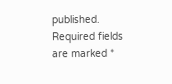published. Required fields are marked *